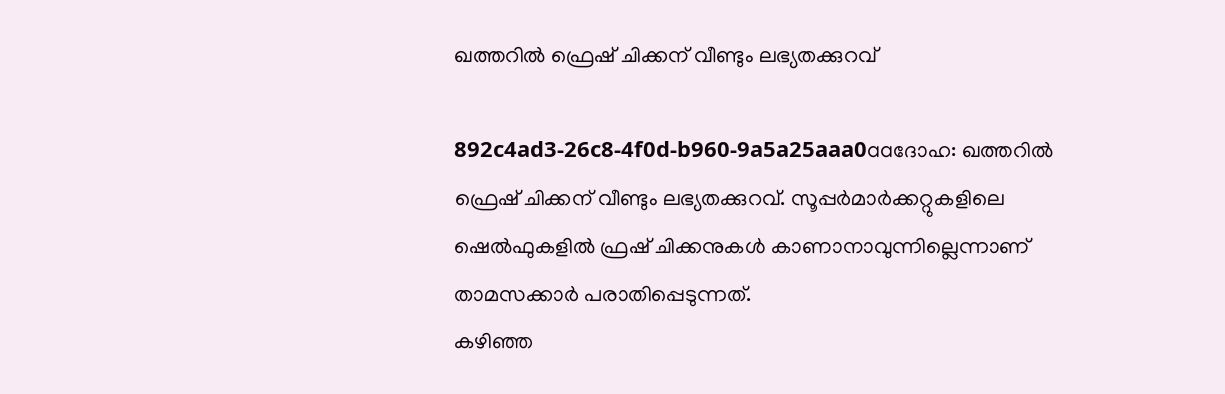ഖത്തറില്‍ ഫ്രെഷ് ചിക്കന് വീണ്ടും ലഭ്യതക്കുറവ്

892c4ad3-26c8-4f0d-b960-9a5a25aaa0aaദോഹ: ഖത്തറില്‍ ഫ്രെഷ് ചിക്കന് വീണ്ടും ലഭ്യതക്കുറവ്. സൂപ്പര്‍മാര്‍ക്കറ്റുകളിലെ ഷെല്‍ഫുകളില്‍ ഫ്രഷ് ചിക്കനുകള്‍ കാണാനാവുന്നില്ലെന്നാണ് താമസക്കാര്‍ പരാതിപ്പെടുന്നത്.
കഴിഞ്ഞ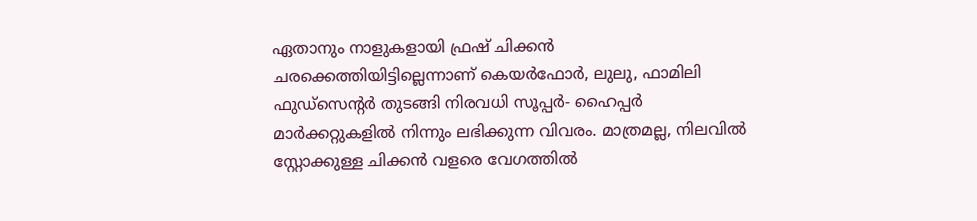ഏതാനും നാളുകളായി ഫ്രഷ് ചിക്കന്‍ ചരക്കെത്തിയിട്ടില്ലെന്നാണ് കെയര്‍ഫോര്‍, ലുലു, ഫാമിലി ഫുഡ്‌സെന്റര്‍ തുടങ്ങി നിരവധി സൂപ്പര്‍- ഹൈപ്പര്‍ മാര്‍ക്കറ്റുകളില്‍ നിന്നും ലഭിക്കുന്ന വിവരം. മാത്രമല്ല, നിലവില്‍ സ്റ്റോക്കുള്ള ചിക്കന്‍ വളരെ വേഗത്തില്‍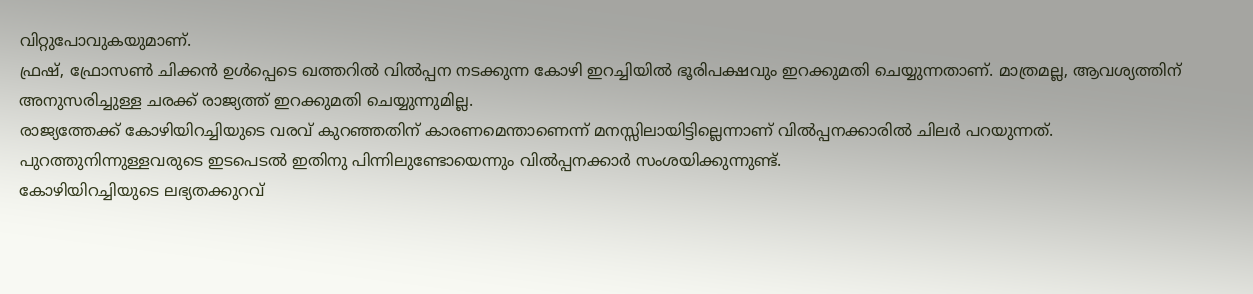വിറ്റുപോവുകയുമാണ്.
ഫ്രഷ്, ഫ്രോസണ്‍ ചിക്കന്‍ ഉള്‍പ്പെടെ ഖത്തറില്‍ വില്‍പ്പന നടക്കുന്ന കോഴി ഇറച്ചിയില്‍ ഭൂരിപക്ഷവും ഇറക്കുമതി ചെയ്യുന്നതാണ്. മാത്രമല്ല, ആവശ്യത്തിന് അനുസരിച്ചുള്ള ചരക്ക് രാജ്യത്ത് ഇറക്കുമതി ചെയ്യുന്നുമില്ല.
രാജ്യത്തേക്ക് കോഴിയിറച്ചിയുടെ വരവ് കുറഞ്ഞതിന് കാരണമെന്താണെന്ന് മനസ്സിലായിട്ടില്ലെന്നാണ് വില്‍പ്പനക്കാരില്‍ ചിലര്‍ പറയുന്നത്. പുറത്തുനിന്നുള്ളവരുടെ ഇടപെടല്‍ ഇതിനു പിന്നിലുണ്ടോയെന്നും വില്‍പ്പനക്കാര്‍ സംശയിക്കുന്നുണ്ട്.
കോഴിയിറച്ചിയുടെ ലഭ്യതക്കുറവ്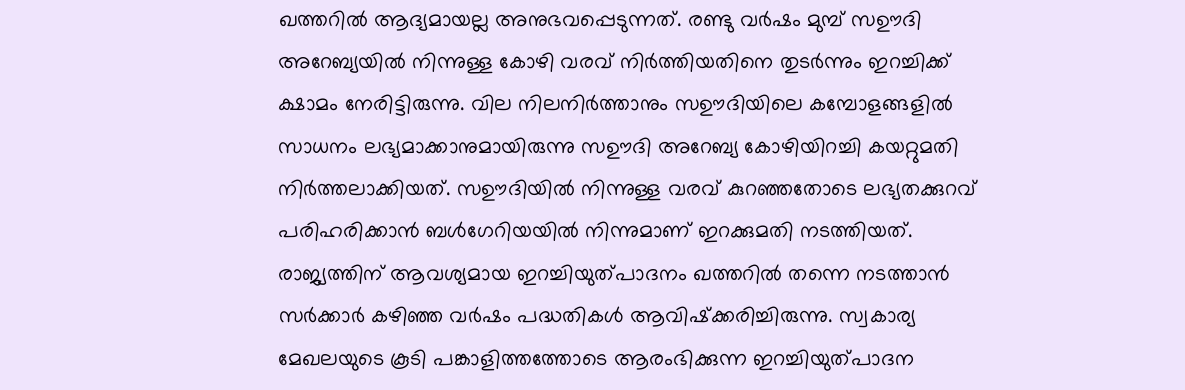ഖത്തറില്‍ ആദ്യമായല്ല അനുഭവപ്പെടുന്നത്. രണ്ടു വര്‍ഷം മുമ്പ് സഊദി അറേബ്യയില്‍ നിന്നുള്ള കോഴി വരവ് നിര്‍ത്തിയതിനെ തുടര്‍ന്നും ഇറച്ചിക്ക് ക്ഷാമം നേരിട്ടിരുന്നു. വില നിലനിര്‍ത്താനും സഊദിയിലെ കമ്പോളങ്ങളില്‍ സാധനം ലഭ്യമാക്കാനുമായിരുന്നു സഊദി അറേബ്യ കോഴിയിറച്ചി കയറ്റുമതി നിര്‍ത്തലാക്കിയത്. സഊദിയില്‍ നിന്നുള്ള വരവ് കുറഞ്ഞതോടെ ലഭ്യതക്കുറവ് പരിഹരിക്കാന്‍ ബള്‍ഗേറിയയില്‍ നിന്നുമാണ് ഇറക്കുമതി നടത്തിയത്.
രാജ്യത്തിന് ആവശ്യമായ ഇറച്ചിയുത്പാദനം ഖത്തറില്‍ തന്നെ നടത്താന്‍ സര്‍ക്കാര്‍ കഴിഞ്ഞ വര്‍ഷം പദ്ധതികള്‍ ആവിഷ്‌ക്കരിച്ചിരുന്നു. സ്വകാര്യ മേഖലയുടെ കൂടി പങ്കാളിത്തത്തോടെ ആരംഭിക്കുന്ന ഇറച്ചിയുത്പാദന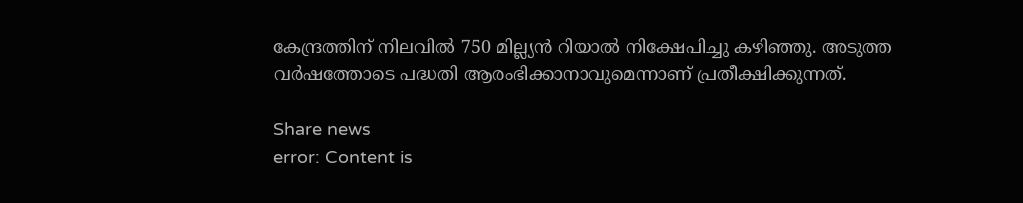കേന്ദ്രത്തിന് നിലവില്‍ 750 മില്ല്യന്‍ റിയാല്‍ നിക്ഷേപിച്ചു കഴിഞ്ഞു. അടുത്ത വര്‍ഷത്തോടെ പദ്ധതി ആരംഭിക്കാനാവുമെന്നാണ് പ്രതീക്ഷിക്കുന്നത്.

Share news
error: Content is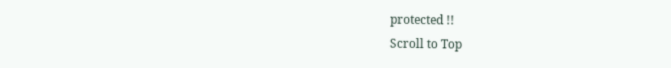protected !!
Scroll to Top